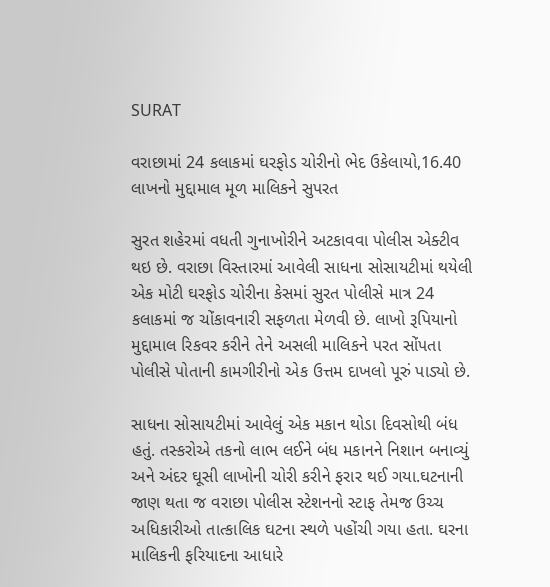SURAT

વરાછામાં 24 કલાકમાં ઘરફોડ ચોરીનો ભેદ ઉકેલાયો,16.40 લાખનો મુદ્દામાલ મૂળ માલિકને સુપરત

સુરત શહેરમાં વધતી ગુનાખોરીને અટકાવવા પોલીસ એક્ટીવ થઇ છે. વરાછા વિસ્તારમાં આવેલી સાધના સોસાયટીમાં થયેલી એક મોટી ઘરફોડ ચોરીના કેસમાં સુરત પોલીસે માત્ર 24 કલાકમાં જ ચોંકાવનારી સફળતા મેળવી છે. લાખો રૂપિયાનો મુદ્દામાલ રિકવર કરીને તેને અસલી માલિકને પરત સોંપતા પોલીસે પોતાની કામગીરીનો એક ઉત્તમ દાખલો પૂરું પાડ્યો છે.

સાધના સોસાયટીમાં આવેલું એક મકાન થોડા દિવસોથી બંધ હતું. તસ્કરોએ તકનો લાભ લઈને બંધ મકાનને નિશાન બનાવ્યું અને અંદર ઘૂસી લાખોની ચોરી કરીને ફરાર થઈ ગયા.ઘટનાની જાણ થતા જ વરાછા પોલીસ સ્ટેશનનો સ્ટાફ તેમજ ઉચ્ચ અધિકારીઓ તાત્કાલિક ઘટના સ્થળે પહોંચી ગયા હતા. ઘરના માલિકની ફરિયાદના આધારે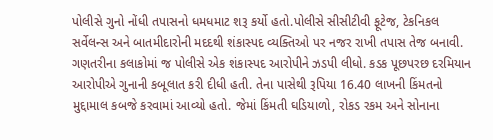પોલીસે ગુનો નોંધી તપાસનો ધમધમાટ શરૂ કર્યો હતો.પોલીસે સીસીટીવી ફૂટેજ, ટેકનિકલ સર્વેલન્સ અને બાતમીદારોની મદદથી શંકાસ્પદ વ્યક્તિઓ પર નજર રાખી તપાસ તેજ બનાવી. ગણતરીના કલાકોમાં જ પોલીસે એક શંકાસ્પદ આરોપીને ઝડપી લીધો. કડક પૂછપરછ દરમિયાન આરોપીએ ગુનાની કબૂલાત કરી દીધી હતી. તેના પાસેથી રૂપિયા 16.40 લાખની કિંમતનો મુદ્દામાલ કબજે કરવામાં આવ્યો હતો. જેમાં કિંમતી ઘડિયાળો, રોકડ રકમ અને સોનાના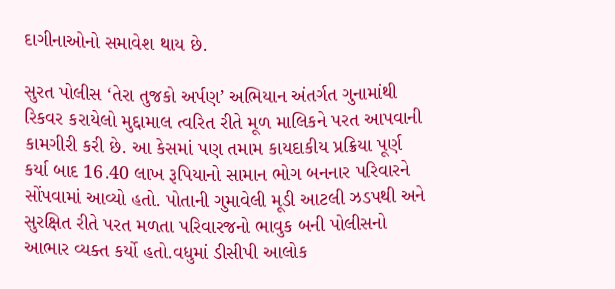દાગીનાઓનો સમાવેશ થાય છે.

સુરત પોલીસ ‘તેરા તુજકો અર્પણ’ અભિયાન અંતર્ગત ગુનામાંથી રિકવર કરાયેલો મુદ્દામાલ ત્વરિત રીતે મૂળ માલિકને પરત આપવાની કામગીરી કરી છે. આ કેસમાં પણ તમામ કાયદાકીય પ્રક્રિયા પૂર્ણ કર્યા બાદ 16.40 લાખ રૂપિયાનો સામાન ભોગ બનનાર પરિવારને સોંપવામાં આવ્યો હતો. પોતાની ગુમાવેલી મૂડી આટલી ઝડપથી અને સુરક્ષિત રીતે પરત મળતા પરિવારજનો ભાવુક બની પોલીસનો આભાર વ્યક્ત કર્યો હતો.વધુમાં ડીસીપી આલોક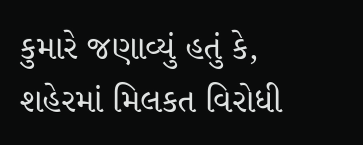કુમારે જણાવ્યું હતું કે, શહેરમાં મિલકત વિરોધી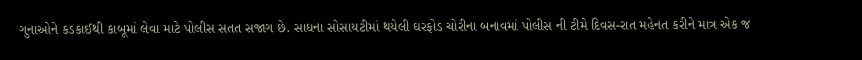ગુનાઓને કડકાઈથી કાબૂમાં લેવા માટે પોલીસ સતત સજાગ છે. સાધના સોસાયટીમાં થયેલી ઘરફોડ ચોરીના બનાવમાં પોલીસ ની ટીમે દિવસ-રાત મહેનત કરીને માત્ર એક જ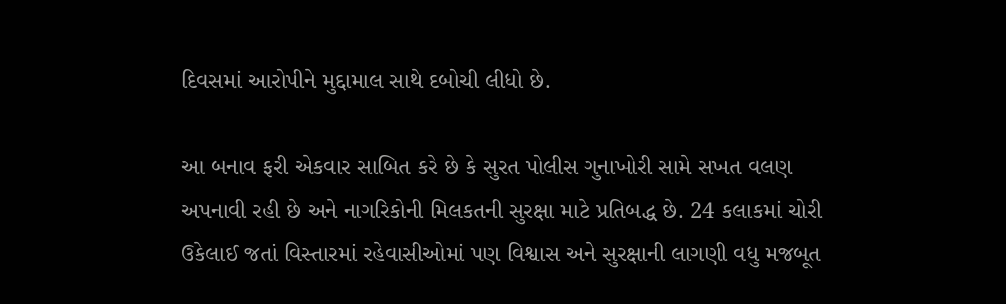દિવસમાં આરોપીને મુદ્દામાલ સાથે દબોચી લીધો છે.

આ બનાવ ફરી એકવાર સાબિત કરે છે કે સુરત પોલીસ ગુનાખોરી સામે સખત વલણ અપનાવી રહી છે અને નાગરિકોની મિલકતની સુરક્ષા માટે પ્રતિબદ્ધ છે. 24 કલાકમાં ચોરી ઉકેલાઈ જતાં વિસ્તારમાં રહેવાસીઓમાં પણ વિશ્વાસ અને સુરક્ષાની લાગણી વધુ મજબૂત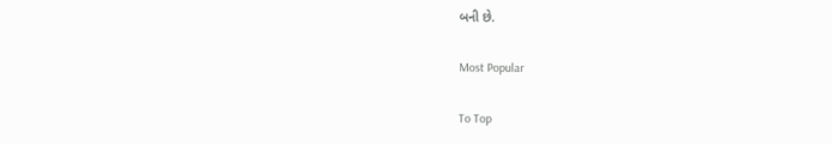બની છે.

Most Popular

To Top